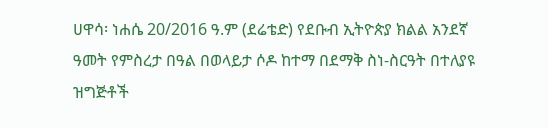ሀዋሳ፡ ነሐሴ 20/2016 ዓ.ም (ደሬቴድ) የደቡብ ኢትዮጵያ ክልል አንደኛ ዓመት የምስረታ በዓል በወላይታ ሶዶ ከተማ በደማቅ ስነ-ስርዓት በተለያዩ ዝግጅቶች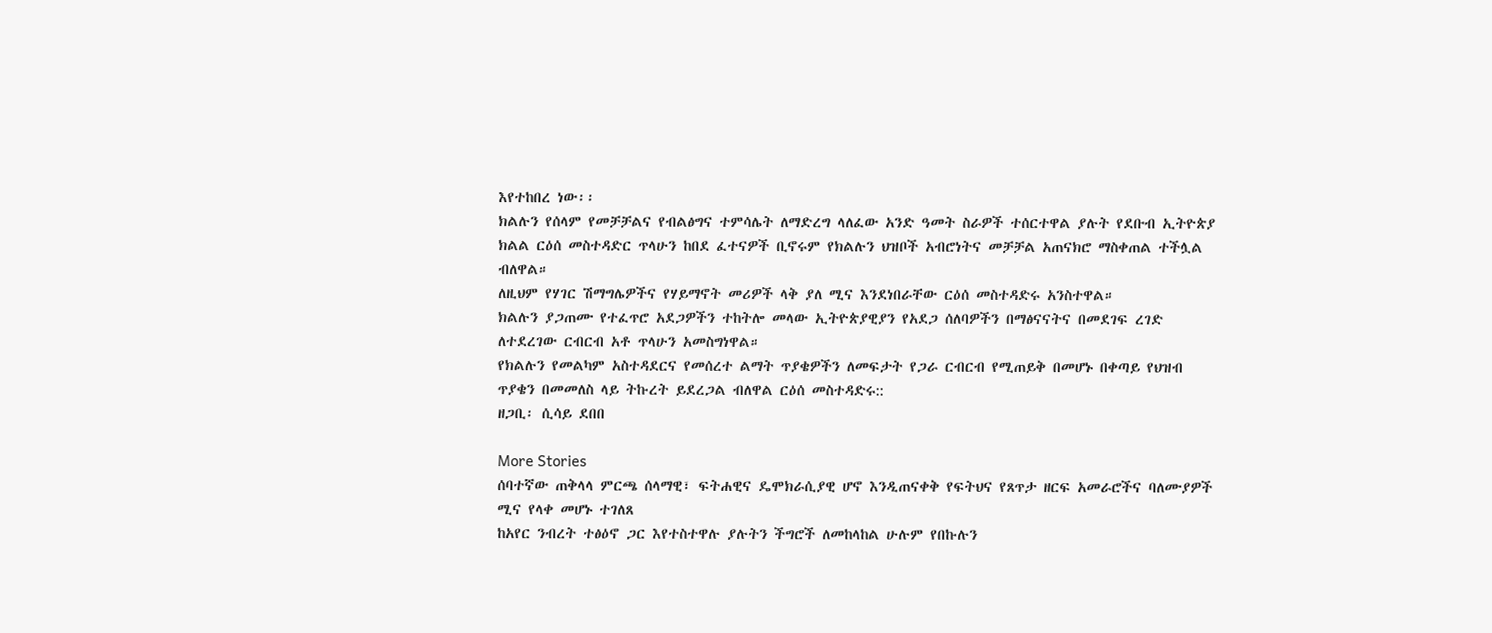እየተከበረ ነው፡፡
ክልሉን የሰላም የመቻቻልና የብልፅግና ተምሳሌት ለማድረግ ላለፈው አንድ ዓመት ስራዎች ተሰርተዋል ያሉት የደቡብ ኢትዮጵያ ክልል ርዕሰ መስተዳድር ጥላሁን ከበደ ፈተናዎች ቢኖሩም የክልሉን ህዝቦች አብሮነትና መቻቻል አጠናክሮ ማስቀጠል ተችሏል ብለዋል።
ለዚህም የሃገር ሽማግሌዎችና የሃይማኖት መሪዎች ላቅ ያለ ሚና እንደነበራቸው ርዕሰ መስተዳድሩ አንስተዋል።
ክልሉን ያጋጠሙ የተፈጥሮ አደጋዎችን ተከትሎ መላው ኢትዮጵያዊያን የአደጋ ሰለባዎችን በማፅናናትና በመደገፍ ረገድ ለተደረገው ርብርብ አቶ ጥላሁን አመስግነዋል።
የክልሉን የመልካም አስተዳደርና የመሰረተ ልማት ጥያቄዎችን ለመፍታት የጋራ ርብርብ የሚጠይቅ በመሆኑ በቀጣይ የህዝብ ጥያቄን በመመለስ ላይ ትኩረት ይደረጋል ብለዋል ርዕሰ መስተዳድሩ::
ዘጋቢ፡ ሲሳይ ደበበ

More Stories
ሰባተኛው ጠቅላላ ምርጫ ሰላማዊ፣ ፍትሐዊና ዴሞክራሲያዊ ሆኖ እንዲጠናቀቅ የፍትህና የጸጥታ ዘርፍ አመራሮችና ባለሙያዎች ሚና የላቀ መሆኑ ተገለጸ
ከአየር ንብረት ተፅዕኖ ጋር እየተስተዋሉ ያሉትን ችግሮች ለመከላከል ሁሉም የበኩሉን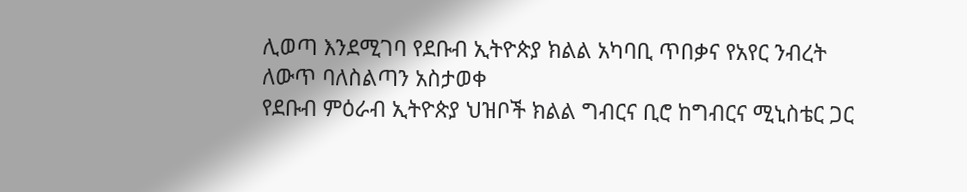ሊወጣ እንደሚገባ የደቡብ ኢትዮጵያ ክልል አካባቢ ጥበቃና የአየር ንብረት ለውጥ ባለስልጣን አስታወቀ
የደቡብ ምዕራብ ኢትዮጵያ ህዝቦች ክልል ግብርና ቢሮ ከግብርና ሚኒስቴር ጋር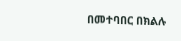በመተባበር በክልሉ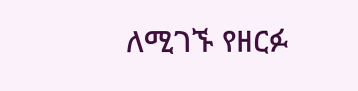ለሚገኙ የዘርፉ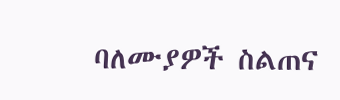ባለሙያዎች ስልጠና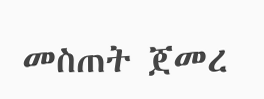መስጠት ጀመረ